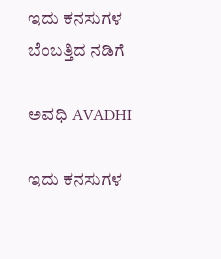ಇದು ಕನಸುಗಳ ಬೆಂಬತ್ತಿದ ನಡಿಗೆ‍

ಅವಧಿ AVADHI

ಇದು ಕನಸುಗಳ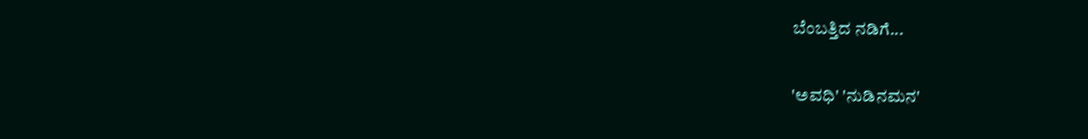ಬೆಂಬತ್ತಿದ ನಡಿಗೆ...

'ಅವಧಿ' 'ನುಡಿನಮನ'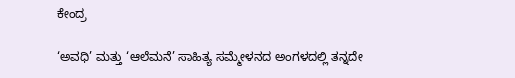ಕೇಂದ್ರ

‘ಅವಧಿ’ ಮತ್ತು ‘ಆಲೆಮನೆ’ ಸಾಹಿತ್ಯ ಸಮ್ಮೇಳನದ ಅಂಗಳದಲ್ಲಿ ತನ್ನದೇ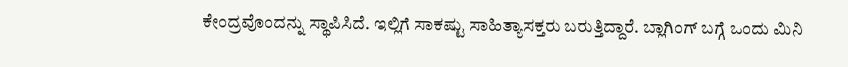ಕೇಂದ್ರವೊಂದನ್ನು ಸ್ಥಾಪಿಸಿದೆ. ಇಲ್ಲಿಗೆ ಸಾಕಷ್ಟು ಸಾಹಿತ್ಯಾಸಕ್ತರು ಬರುತ್ತಿದ್ದಾರೆ. ಬ್ಲಾಗಿಂಗ್ ಬಗ್ಗೆ ಒಂದು ಮಿನಿ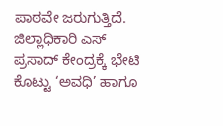ಪಾಠವೇ ಜರುಗುತ್ತಿದೆ.
ಜಿಲ್ಲಾಧಿಕಾರಿ ಎಸ್ ಪ್ರಸಾದ್ ಕೇಂದ್ರಕ್ಕೆ ಭೇಟಿ ಕೊಟ್ಟು ‘ಅವಧಿ’ ಹಾಗೂ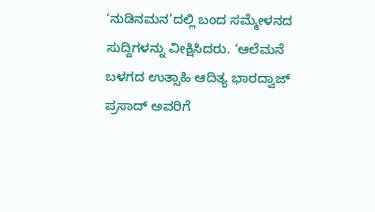‘ನುಡಿನಮನ’ದಲ್ಲಿ ಬಂದ ಸಮ್ಮೇಳನದ ಸುದ್ದಿಗಳನ್ನು ವೀಕ್ಷಿಸಿದರು. ‘ಆಲೆಮನೆ ಬಳಗದ ಉತ್ಸಾಹಿ ಆದಿತ್ಯ ಭಾರದ್ವಾಜ್ ಪ್ರಸಾದ್ ಅವರಿಗೆ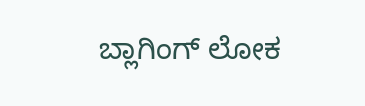ಬ್ಲಾಗಿಂಗ್ ಲೋಕ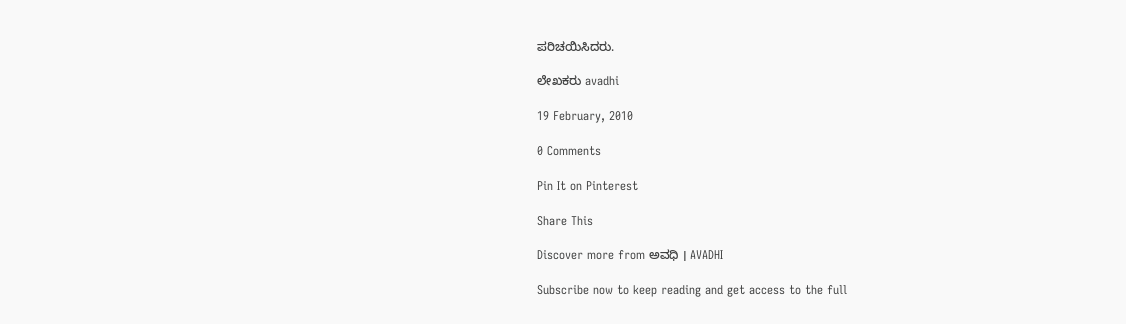ಪರಿಚಯಿಸಿದರು.

ಲೇಖಕರು avadhi

19 February, 2010

0 Comments

Pin It on Pinterest

Share This

Discover more from ಅವಧಿ । AVADHI

Subscribe now to keep reading and get access to the full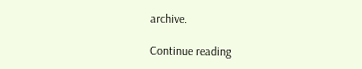archive.

Continue reading